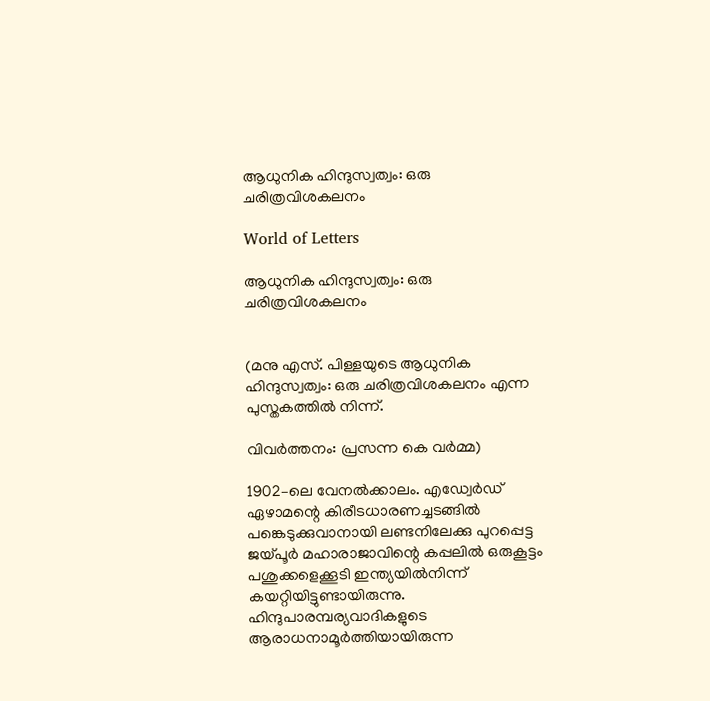ആധുനിക ഹിന്ദുസ്വത്വം: ഒരു ചരിത്രവിശകലനം

World of Letters

ആധുനിക ഹിന്ദുസ്വത്വം: ഒരു ചരിത്രവിശകലനം


(മനു എസ്. പിള്ളയുടെ ആധുനിക ഹിന്ദുസ്വത്വം: ഒരു ചരിത്രവിശകലനം എന്ന പുസ്തകത്തിൽ നിന്ന്.

വിവർത്തനം: പ്രസന്ന കെ വർമ്മ)

1902–ലെ വേനൽക്കാലം. എഡ്വേർഡ് ഏഴാമന്റെ കിരീടധാരണച്ചടങ്ങിൽ പങ്കെടുക്കുവാനായി ലണ്ടനിലേക്കു പുറപ്പെട്ട ജയ്പൂർ മഹാരാജാവിന്റെ കപ്പലിൽ ഒരുകൂട്ടം പശുക്കളെക്കൂടി ഇന്ത്യയിൽനിന്ന് കയറ്റിയിട്ടുണ്ടായിരുന്നു. ഹിന്ദുപാരമ്പര്യവാദികളുടെ ആരാധനാമൂർത്തിയായിരുന്ന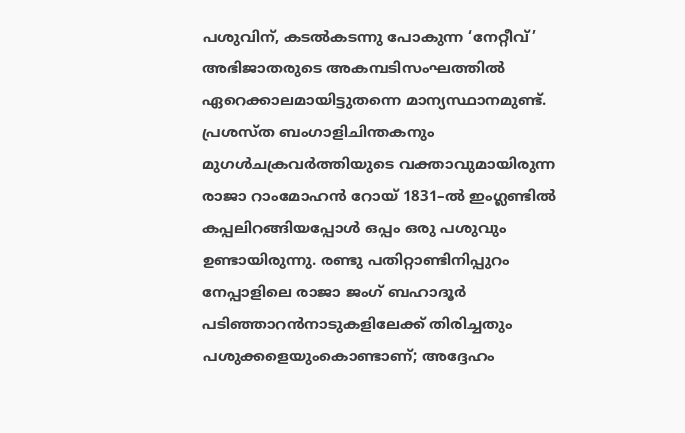പശുവിന്, കടൽകടന്നു പോകുന്ന ‘നേറ്റീവ്’ അഭിജാതരുടെ അകമ്പടിസംഘത്തിൽ ഏറെക്കാലമായിട്ടുതന്നെ മാന്യസ്ഥാനമുണ്ട്. പ്രശസ്ത ബംഗാളിചിന്തകനും മുഗൾചക്രവർത്തിയുടെ വക്താവുമായിരുന്ന രാജാ റാംമോഹൻ റോയ് 1831–ൽ ഇംഗ്ലണ്ടിൽ കപ്പലിറങ്ങിയപ്പോൾ ഒപ്പം ഒരു പശുവും ഉണ്ടായിരുന്നു. രണ്ടു പതിറ്റാണ്ടിനിപ്പുറം നേപ്പാളിലെ രാജാ ജംഗ് ബഹാദൂർ പടിഞ്ഞാറൻനാടുകളിലേക്ക് തിരിച്ചതും പശുക്കളെയുംകൊണ്ടാണ്; അദ്ദേഹം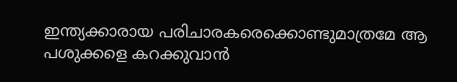ഇന്ത്യക്കാരായ പരിചാരകരെക്കൊണ്ടുമാത്രമേ ആ പശുക്കളെ കറക്കുവാൻ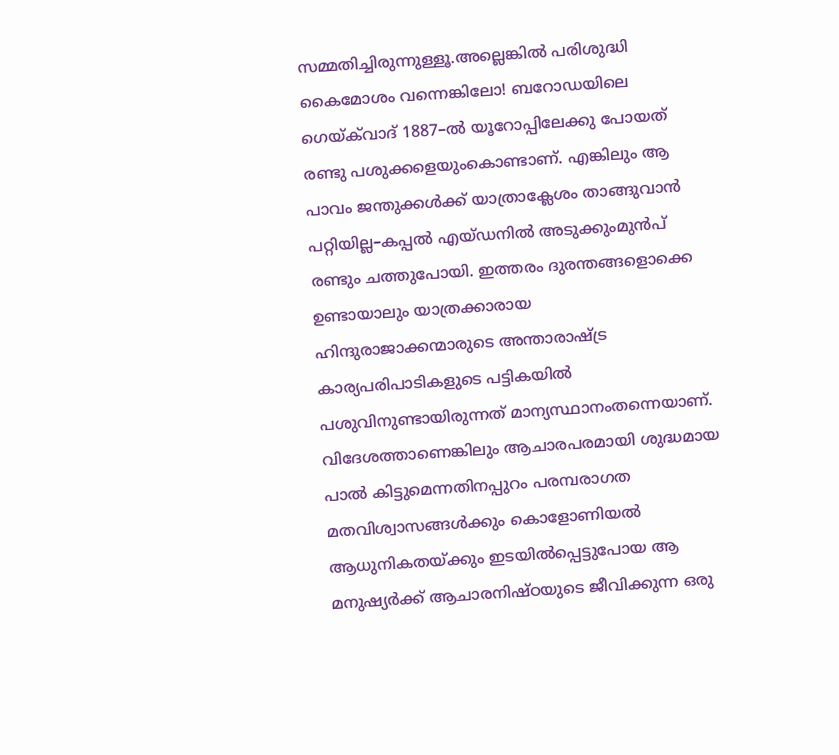സമ്മതിച്ചിരുന്നുള്ളൂ.അല്ലെങ്കിൽ പരിശുദ്ധി കൈമോശം വന്നെങ്കിലോ! ബറോഡയിലെ ഗെയ്ക്‌വാദ് 1887–ൽ യൂറോപ്പിലേക്കു പോയത് രണ്ടു പശുക്കളെയുംകൊണ്ടാണ്. എങ്കിലും ആ പാവം ജന്തുക്കൾക്ക് യാത്രാക്ലേശം താങ്ങുവാൻ പറ്റിയില്ല–കപ്പൽ എയ്‌ഡനിൽ അടുക്കുംമുൻപ് രണ്ടും ചത്തുപോയി. ഇത്തരം ദുരന്തങ്ങളൊക്കെ ഉണ്ടായാലും യാത്രക്കാരായ ഹിന്ദുരാജാക്കന്മാരുടെ അന്താരാഷ്ട്ര കാര്യപരിപാടികളുടെ പട്ടികയിൽ പശുവിനുണ്ടായിരുന്നത് മാന്യസ്ഥാനംതന്നെയാണ്. വിദേശത്താണെങ്കിലും ആചാരപരമായി ശുദ്ധമായ പാൽ കിട്ടുമെന്നതിനപ്പുറം പരമ്പരാഗത മതവിശ്വാസങ്ങൾക്കും കൊളോണിയൽ ആധുനികതയ്ക്കും ഇടയിൽപ്പെട്ടുപോയ ആ മനുഷ്യർക്ക് ആചാരനിഷ്‌ഠയുടെ ജീവിക്കുന്ന ഒരു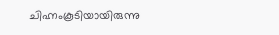ചിഹ്നംകൂടിയായിരുന്നു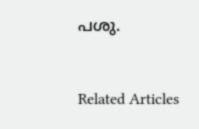പശു.


Related Articles